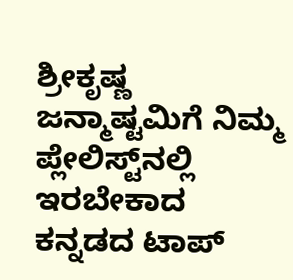ಶ್ರೀಕೃಷ್ಣ ಜನ್ಮಾಷ್ಟಮಿಗೆ ನಿಮ್ಮ ಪ್ಲೇಲಿಸ್ಟ್‌ನಲ್ಲಿ ಇರಬೇಕಾದ ಕನ್ನಡದ ಟಾಪ್‌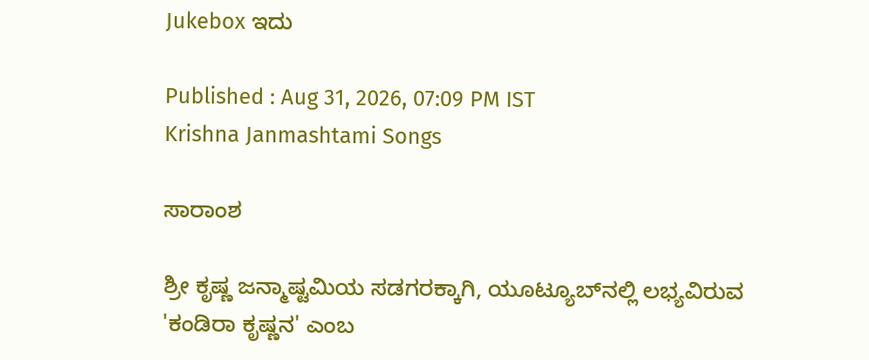Jukebox ಇದು

Published : Aug 31, 2026, 07:09 PM IST
Krishna Janmashtami Songs

ಸಾರಾಂಶ

ಶ್ರೀ ಕೃಷ್ಣ ಜನ್ಮಾಷ್ಟಮಿಯ ಸಡಗರಕ್ಕಾಗಿ, ಯೂಟ್ಯೂಬ್‌ನಲ್ಲಿ ಲಭ್ಯವಿರುವ 'ಕಂಡಿರಾ ಕೃಷ್ಣನ' ಎಂಬ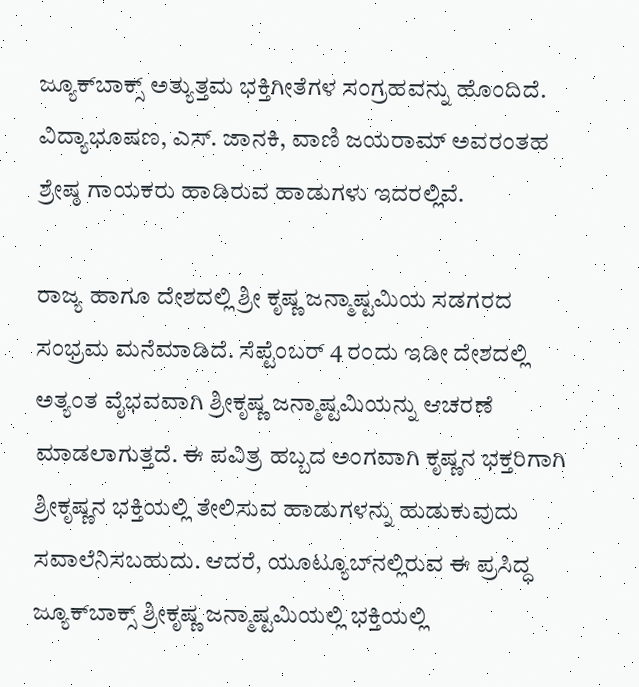ಜ್ಯೂಕ್‌ಬಾಕ್ಸ್‌ ಅತ್ಯುತ್ತಮ ಭಕ್ತಿಗೀತೆಗಳ ಸಂಗ್ರಹವನ್ನು ಹೊಂದಿದೆ. ವಿದ್ಯಾಭೂಷಣ, ಎಸ್. ಜಾನಕಿ, ವಾಣಿ ಜಯರಾಮ್ ಅವರಂತಹ ಶ್ರೇಷ್ಠ ಗಾಯಕರು ಹಾಡಿರುವ ಹಾಡುಗಳು ಇದರಲ್ಲಿವೆ.

ರಾಜ್ಯ ಹಾಗೂ ದೇಶದಲ್ಲಿ ಶ್ರೀ ಕೃಷ್ಣ ಜನ್ಮಾಷ್ಟಮಿಯ ಸಡಗರದ ಸಂಭ್ರಮ ಮನೆಮಾಡಿದೆ. ಸೆಪ್ಟೆಂಬರ್‌ 4 ರಂದು ಇಡೀ ದೇಶದಲ್ಲಿ ಅತ್ಯಂತ ವೈಭವವಾಗಿ ಶ್ರೀಕೃಷ್ಣ ಜನ್ಮಾಷ್ಟಮಿಯನ್ನು ಆಚರಣೆ ಮಾಡಲಾಗುತ್ತದೆ. ಈ ಪವಿತ್ರ ಹಬ್ಬದ ಅಂಗವಾಗಿ ಕೃಷ್ಣನ ಭಕ್ತರಿಗಾಗಿ ಶ್ರೀಕೃಷ್ಣನ ಭಕ್ತಿಯಲ್ಲಿ ತೇಲಿಸುವ ಹಾಡುಗಳನ್ನು ಹುಡುಕುವುದು ಸವಾಲೆನಿಸಬಹುದು. ಆದರೆ, ಯೂಟ್ಯೂಬ್‌ನಲ್ಲಿರುವ ಈ ಪ್ರಸಿದ್ಧ ಜ್ಯೂಕ್‌ಬಾಕ್ಸ್‌ ಶ್ರೀಕೃಷ್ಣ ಜನ್ಮಾಷ್ಟಮಿಯಲ್ಲಿ ಭಕ್ತಿಯಲ್ಲಿ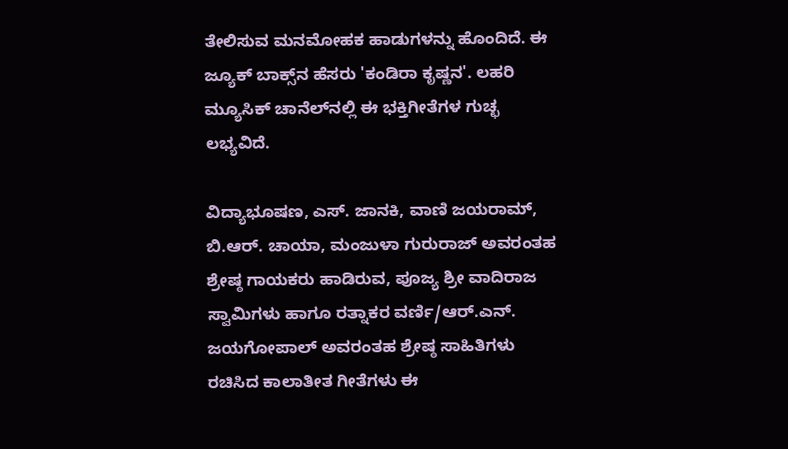ತೇಲಿಸುವ ಮನಮೋಹಕ ಹಾಡುಗಳನ್ನು ಹೊಂದಿದೆ. ಈ ಜ್ಯೂಕ್‌ ಬಾಕ್ಸ್‌ನ ಹೆಸರು 'ಕಂಡಿರಾ ಕೃಷ್ಣನ'. ಲಹರಿ ಮ್ಯೂಸಿಕ್‌ ಚಾನೆಲ್‌ನಲ್ಲಿ ಈ ಭಕ್ತಿಗೀತೆಗಳ ಗುಚ್ಛ ಲಭ್ಯವಿದೆ.

ವಿದ್ಯಾಭೂಷಣ, ಎಸ್. ಜಾನಕಿ, ವಾಣಿ ಜಯರಾಮ್, ಬಿ.ಆರ್. ಚಾಯಾ, ಮಂಜುಳಾ ಗುರುರಾಜ್ ಅವರಂತಹ ಶ್ರೇಷ್ಠ ಗಾಯಕರು ಹಾಡಿರುವ, ಪೂಜ್ಯ ಶ್ರೀ ವಾದಿರಾಜ ಸ್ವಾಮಿಗಳು ಹಾಗೂ ರತ್ನಾಕರ ವರ್ಣಿ/ಆರ್.ಎನ್. ಜಯಗೋಪಾಲ್ ಅವರಂತಹ ಶ್ರೇಷ್ಠ ಸಾಹಿತಿಗಳು ರಚಿಸಿದ ಕಾಲಾತೀತ ಗೀತೆಗಳು ಈ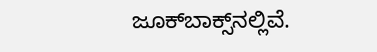ಜೂಕ್‌ಬಾಕ್ಸ್‌ನಲ್ಲಿವೆ.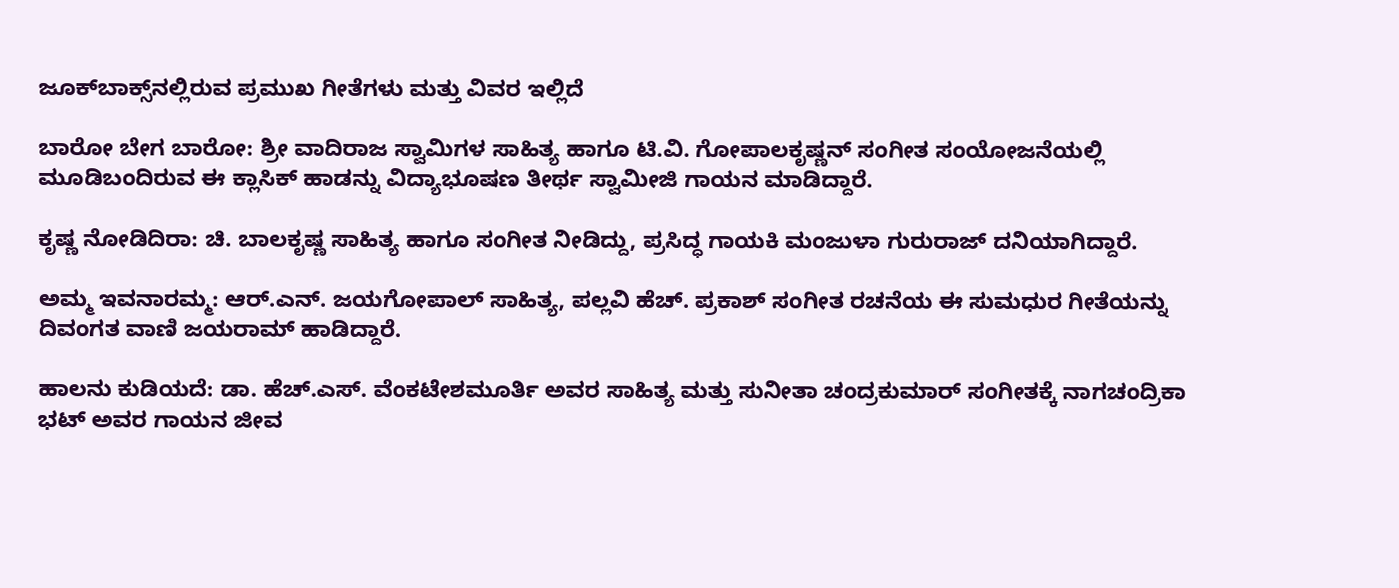ಜೂಕ್‌ಬಾಕ್ಸ್‌ನಲ್ಲಿರುವ ಪ್ರಮುಖ ಗೀತೆಗಳು ಮತ್ತು ವಿವರ ಇಲ್ಲಿದೆ

ಬಾರೋ ಬೇಗ ಬಾರೋ: ಶ್ರೀ ವಾದಿರಾಜ ಸ್ವಾಮಿಗಳ ಸಾಹಿತ್ಯ ಹಾಗೂ ಟಿ.ವಿ. ಗೋಪಾಲಕೃಷ್ಣನ್ ಸಂಗೀತ ಸಂಯೋಜನೆಯಲ್ಲಿ ಮೂಡಿಬಂದಿರುವ ಈ ಕ್ಲಾಸಿಕ್ ಹಾಡನ್ನು ವಿದ್ಯಾಭೂಷಣ ತೀರ್ಥ ಸ್ವಾಮೀಜಿ ಗಾಯನ ಮಾಡಿದ್ದಾರೆ.

ಕೃಷ್ಣ ನೋಡಿದಿರಾ: ಚಿ. ಬಾಲಕೃಷ್ಣ ಸಾಹಿತ್ಯ ಹಾಗೂ ಸಂಗೀತ ನೀಡಿದ್ದು, ಪ್ರಸಿದ್ಧ ಗಾಯಕಿ ಮಂಜುಳಾ ಗುರುರಾಜ್ ದನಿಯಾಗಿದ್ದಾರೆ.

ಅಮ್ಮ ಇವನಾರಮ್ಮ: ಆರ್.ಎನ್. ಜಯಗೋಪಾಲ್ ಸಾಹಿತ್ಯ, ಪಲ್ಲವಿ ಹೆಚ್. ಪ್ರಕಾಶ್ ಸಂಗೀತ ರಚನೆಯ ಈ ಸುಮಧುರ ಗೀತೆಯನ್ನು ದಿವಂಗತ ವಾಣಿ ಜಯರಾಮ್ ಹಾಡಿದ್ದಾರೆ.

ಹಾಲನು ಕುಡಿಯದೆ: ಡಾ. ಹೆಚ್.ಎಸ್. ವೆಂಕಟೇಶಮೂರ್ತಿ ಅವರ ಸಾಹಿತ್ಯ ಮತ್ತು ಸುನೀತಾ ಚಂದ್ರಕುಮಾರ್ ಸಂಗೀತಕ್ಕೆ ನಾಗಚಂದ್ರಿಕಾ ಭಟ್ ಅವರ ಗಾಯನ ಜೀವ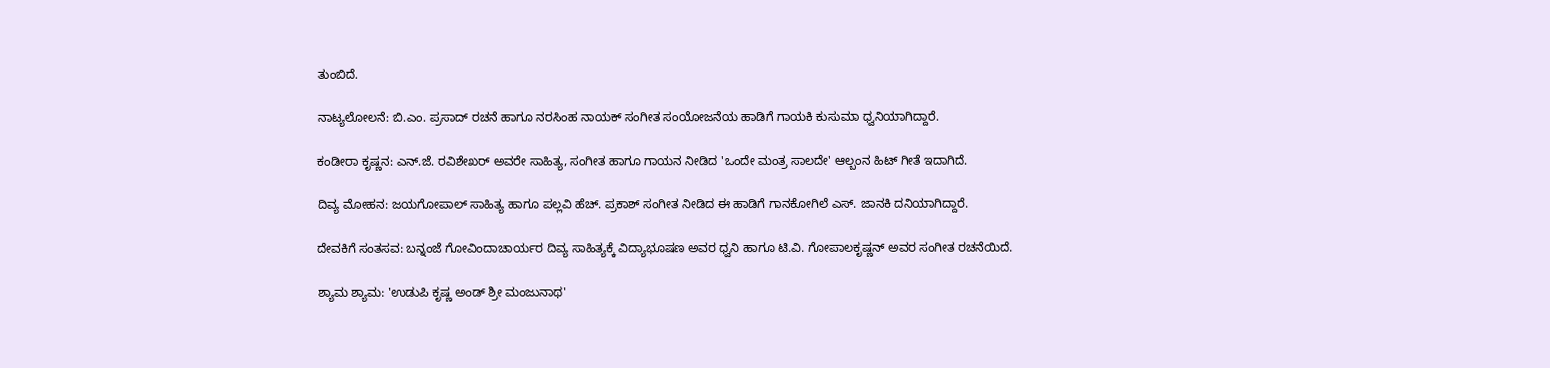ತುಂಬಿದೆ.

ನಾಟ್ಯಲೋಲನೆ: ಬಿ.ಎಂ. ಪ್ರಸಾದ್ ರಚನೆ ಹಾಗೂ ನರಸಿಂಹ ನಾಯಕ್ ಸಂಗೀತ ಸಂಯೋಜನೆಯ ಹಾಡಿಗೆ ಗಾಯಕಿ ಕುಸುಮಾ ಧ್ವನಿಯಾಗಿದ್ದಾರೆ.

ಕಂಡೀರಾ ಕೃಷ್ಣನ: ಎನ್.ಜೆ. ರವಿಶೇಖರ್ ಅವರೇ ಸಾಹಿತ್ಯ, ಸಂಗೀತ ಹಾಗೂ ಗಾಯನ ನೀಡಿದ 'ಒಂದೇ ಮಂತ್ರ ಸಾಲದೇ' ಆಲ್ಬಂನ ಹಿಟ್ ಗೀತೆ ಇದಾಗಿದೆ.

ದಿವ್ಯ ಮೋಹನ: ಜಯಗೋಪಾಲ್ ಸಾಹಿತ್ಯ ಹಾಗೂ ಪಲ್ಲವಿ ಹೆಚ್. ಪ್ರಕಾಶ್ ಸಂಗೀತ ನೀಡಿದ ಈ ಹಾಡಿಗೆ ಗಾನಕೋಗಿಲೆ ಎಸ್. ಜಾನಕಿ ದನಿಯಾಗಿದ್ದಾರೆ.

ದೇವಕಿಗೆ ಸಂತಸವ: ಬನ್ನಂಜೆ ಗೋವಿಂದಾಚಾರ್ಯರ ದಿವ್ಯ ಸಾಹಿತ್ಯಕ್ಕೆ ವಿದ್ಯಾಭೂಷಣ ಅವರ ಧ್ವನಿ ಹಾಗೂ ಟಿ.ವಿ. ಗೋಪಾಲಕೃಷ್ಣನ್ ಅವರ ಸಂಗೀತ ರಚನೆಯಿದೆ.

ಶ್ಯಾಮ ಶ್ಯಾಮ: 'ಉಡುಪಿ ಕೃಷ್ಣ ಅಂಡ್ ಶ್ರೀ ಮಂಜುನಾಥ'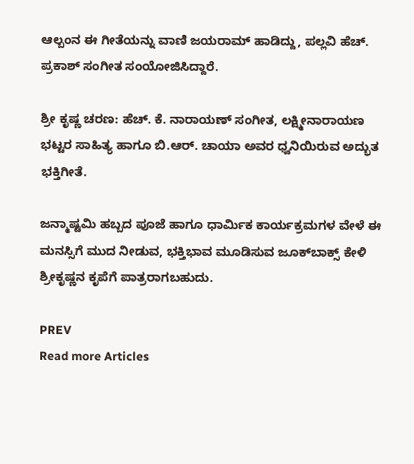ಆಲ್ಬಂನ ಈ ಗೀತೆಯನ್ನು ವಾಣಿ ಜಯರಾಮ್ ಹಾಡಿದ್ದು, ಪಲ್ಲವಿ ಹೆಚ್. ಪ್ರಕಾಶ್ ಸಂಗೀತ ಸಂಯೋಜಿಸಿದ್ದಾರೆ.

ಶ್ರೀ ಕೃಷ್ಣ ಚರಣ: ಹೆಚ್. ಕೆ. ನಾರಾಯಣ್ ಸಂಗೀತ, ಲಕ್ಷ್ಮೀನಾರಾಯಣ ಭಟ್ಟರ ಸಾಹಿತ್ಯ ಹಾಗೂ ಬಿ.ಆರ್. ಚಾಯಾ ಅವರ ಧ್ವನಿಯಿರುವ ಅದ್ಭುತ ಭಕ್ತಿಗೀತೆ.

ಜನ್ಮಾಷ್ಟಮಿ ಹಬ್ಬದ ಪೂಜೆ ಹಾಗೂ ಧಾರ್ಮಿಕ ಕಾರ್ಯಕ್ರಮಗಳ ವೇಳೆ ಈ ಮನಸ್ಸಿಗೆ ಮುದ ನೀಡುವ, ಭಕ್ತಿಭಾವ ಮೂಡಿಸುವ ಜೂಕ್‌ಬಾಕ್ಸ್ ಕೇಳಿ ಶ್ರೀಕೃಷ್ಣನ ಕೃಪೆಗೆ ಪಾತ್ರರಾಗಬಹುದು.

PREV
Read more Articles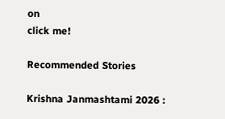on
click me!

Recommended Stories

Krishna Janmashtami 2026 :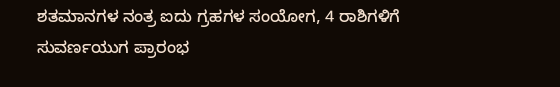ಶತಮಾನಗಳ ನಂತ್ರ ಐದು ಗ್ರಹಗಳ ಸಂಯೋಗ, 4 ರಾಶಿಗಳಿಗೆ ಸುವರ್ಣಯುಗ ಪ್ರಾರಂಭ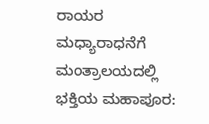ರಾಯರ ಮಧ್ಯಾರಾಧನೆಗೆ ಮಂತ್ರಾಲಯದಲ್ಲಿ ಭಕ್ತಿಯ ಮಹಾಪೂರ: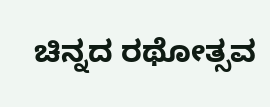ಚಿನ್ನದ ರಥೋತ್ಸವ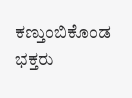ಕಣ್ತುಂಬಿಕೊಂಡ ಭಕ್ತರು